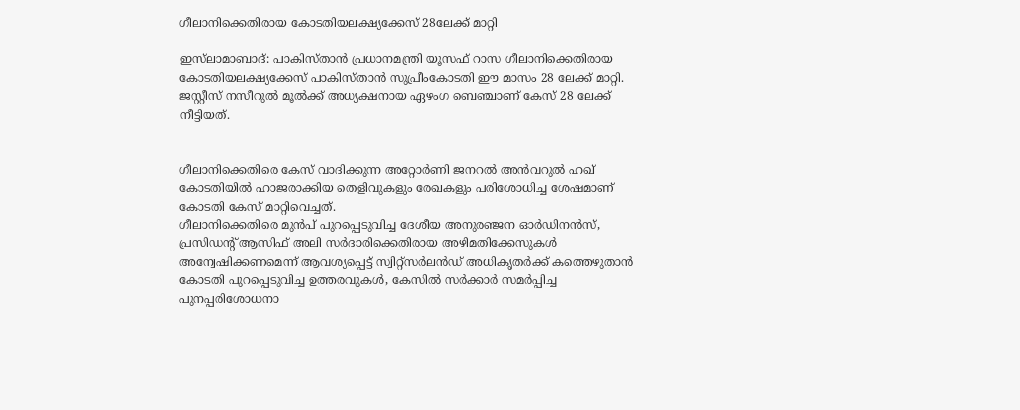ഗീലാനിക്കെതിരായ കോടതിയലക്ഷ്യക്കേസ് 28ലേക്ക് മാറ്റി

ഇസ്‌ലാമാബാദ്: പാകിസ്താന്‍ പ്രധാനമന്ത്രി യൂസഫ് റാസ ഗീലാനിക്കെതിരായ കോടതിയലക്ഷ്യക്കേസ് പാകിസ്താന്‍ സുപ്രീംകോടതി ഈ മാസം 28 ലേക്ക് മാറ്റി. ജസ്റ്റീസ് നസീറുല്‍ മൂല്‍ക്ക് അധ്യക്ഷനായ ഏഴംഗ ബെഞ്ചാണ് കേസ് 28 ലേക്ക് നീട്ടിയത്.


ഗീലാനിക്കെതിരെ കേസ് വാദിക്കുന്ന അറ്റോര്‍ണി ജനറല്‍ അന്‍വറുല്‍ ഹഖ് കോടതിയില്‍ ഹാജരാക്കിയ തെളിവുകളും രേഖകളും പരിശോധിച്ച ശേഷമാണ് കോടതി കേസ് മാറ്റിവെച്ചത്.
ഗീലാനിക്കെതിരെ മുന്‍പ് പുറപ്പെടുവിച്ച ദേശീയ അനുരഞ്ജന ഓര്‍ഡിനന്‍സ്, പ്രസിഡന്റ് ആസിഫ് അലി സര്‍ദാരിക്കെതിരായ അഴിമതിക്കേസുകള്‍ അന്വേഷിക്കണമെന്ന് ആവശ്യപ്പെട്ട് സ്വിറ്റ്‌സര്‍ലന്‍ഡ് അധികൃതര്‍ക്ക് കത്തെഴുതാന്‍ കോടതി പുറപ്പെടുവിച്ച ഉത്തരവുകള്‍, കേസില്‍ സര്‍ക്കാര്‍ സമര്‍പ്പിച്ച പുനപ്പരിശോധനാ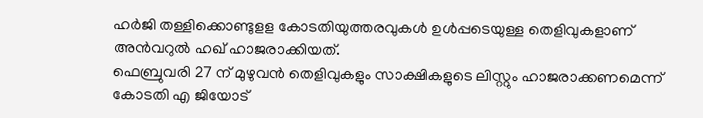ഹര്‍ജി തള്ളിക്കൊണ്ടുളള കോടതിയുത്തരവുകള്‍ ഉള്‍പ്പടെയുള്ള തെളിവുകളാണ് അന്‍വറുല്‍ ഹഖ് ഹാജരാക്കിയത്.
ഫെബ്രുവരി 27 ന് മുഴുവന്‍ തെളിവുകളും സാക്ഷികളുടെ ലിസ്റ്റും ഹാജരാക്കണമെന്ന് കോടതി എ ജിയോട്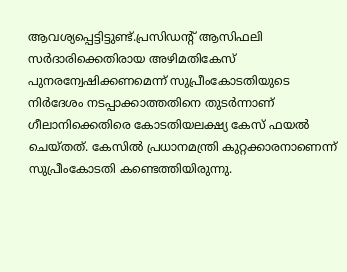ആവശ്യപ്പെട്ടിട്ടുണ്ട്.പ്രസിഡന്റ് ആസിഫലി സര്‍ദാരിക്കെതിരായ അഴിമതികേസ് പുനരന്വേഷിക്കണമെന്ന് സുപ്രീംകോടതിയുടെ നിര്‍ദേശം നടപ്പാക്കാത്തതിനെ തുടര്‍ന്നാണ് ഗീലാനിക്കെതിരെ കോടതിയലക്ഷ്യ കേസ് ഫയല്‍ ചെയ്തത്. കേസില്‍ പ്രധാനമന്ത്രി കുറ്റക്കാരനാണെന്ന് സുപ്രീംകോടതി കണ്ടെത്തിയിരുന്നു.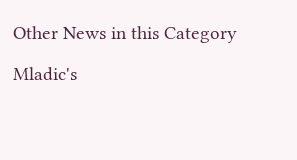Other News in this Category

Mladic's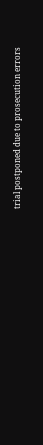trial postponed due to prosecution errors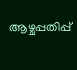ആഴ്ചപ്പതിപ്പ്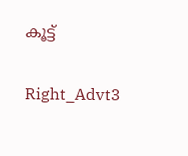കൂട്ട്

Right_Advt3